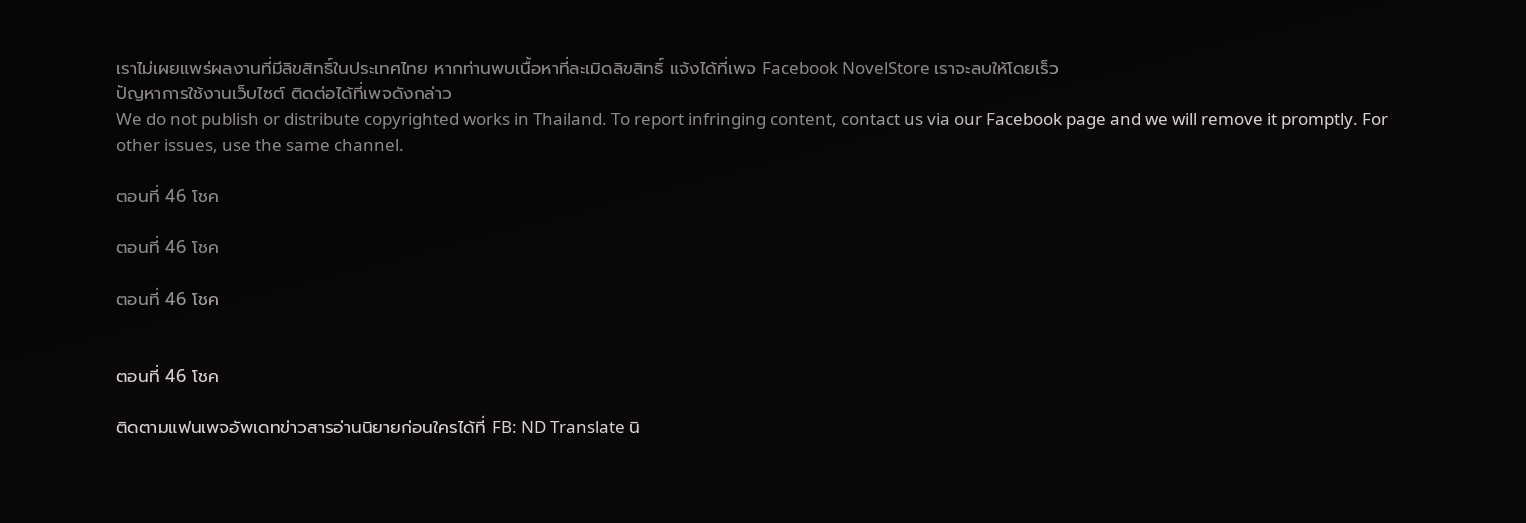เราไม่เผยแพร่ผลงานที่มีลิขสิทธิ์ในประเทศไทย หากท่านพบเนื้อหาที่ละเมิดลิขสิทธิ์ แจ้งได้ที่เพจ Facebook NovelStore เราจะลบให้โดยเร็ว
ปัญหาการใช้งานเว็บไซต์ ติดต่อได้ที่เพจดังกล่าว
We do not publish or distribute copyrighted works in Thailand. To report infringing content, contact us via our Facebook page and we will remove it promptly. For other issues, use the same channel.

ตอนที่ 46 โชค

ตอนที่ 46 โชค

ตอนที่ 46 โชค


ตอนที่ 46 โชค

ติดตามแฟนเพจอัพเดทข่าวสารอ่านนิยายก่อนใครได้ที่ FB: ND Translate นิ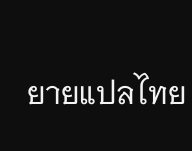ยายแปลไทย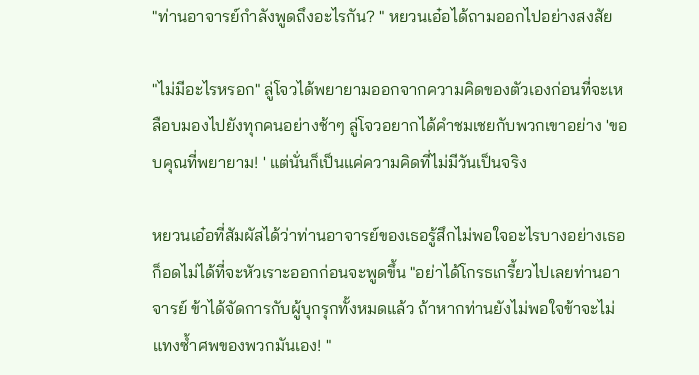"ท่านอาจารย์กำลังพูดถึงอะไรกัน? " หยวนเอ๋อได้ถามออกไปอย่างสงสัย

"ไม่มีอะไรหรอก" ลู่โจวได้พยายามออกจากความคิดของตัวเองก่อนที่จะเหลือบมองไปยังทุกคนอย่างช้าๆ ลู่โจวอยากได้คำชมเชยกับพวกเขาอย่าง 'ขอบคุณที่พยายาม! ' แต่นั่นก็เป็นแค่ความคิดที่ไม่มีวันเป็นจริง

หยวนเอ๋อที่สัมผัสได้ว่าท่านอาจารย์ของเธอรู้สึกไม่พอใจอะไรบางอย่างเธอก็อดไม่ได้ที่จะหัวเราะออกก่อนจะพูดขึ้น "อย่าได้โกรธเกรี้ยวไปเลยท่านอาจารย์ ข้าได้จัดการกับผู้บุกรุกทั้งหมดแล้ว ถ้าหากท่านยังไม่พอใจข้าจะไม่แทงซ้ำศพของพวกมันเอง! "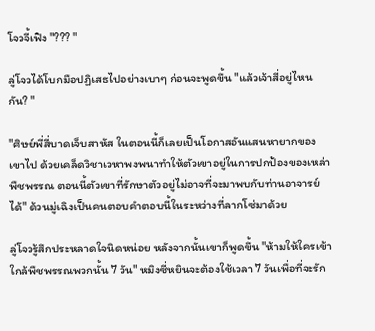โจวจี้เฟิง "??? "

ลู่โจวได้โบกมือปฏิเสธไปอย่างเบาๆ ก่อนจะพูดขึ้น "แล้วเจ้าสี่อยู่ไหนกัน? "

"ศิษย์พี่สี่บาดเจ็บสาหัส ในตอนนี้ก็เลยเป็นโอกาสอันแสนหายากของเขาไป ด้วยเคล็ดวิชาเวหาพงพนาทำให้ตัวเขาอยู่ในการปกป้องของเหล่าพืชพรรณ ตอนนี้ตัวเขาที่รักษาตัวอยู่ไม่อาจที่จะมาพบกับท่านอาจารย์ได้" ด้วนมู่เฉิงเป็นคนตอบคำตอบนี้ในระหว่างที่ลากโซ่มาด้วย

ลู่โจวรู้สึกประหลาดใจนิดหน่อย หลังจากนั้นเขาก็พูดขึ้น "ห้ามให้ใครเข้าใกล้พืชพรรณพวกนั้น 7 วัน" หมิงซี่หยินจะต้องใช้เวลา 7 วันเพื่อที่จะรัก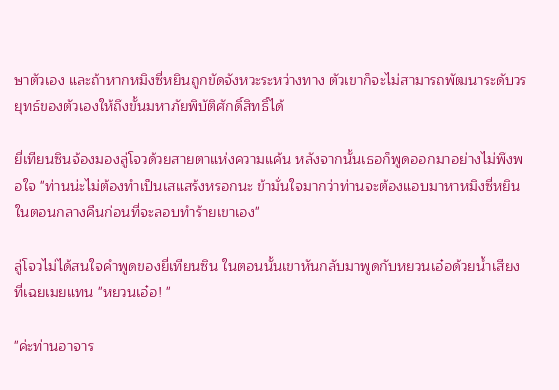ษาตัวเอง และถ้าหากหมิงซี่หยินถูกขัดจังหวะระหว่างทาง ตัวเขาก็จะไม่สามารถพัฒนาระดับวรยุทธ์ของตัวเองให้ถึงขั้นมหาภัยพิบัติศักดิ์สิทธิ์ได้

ยี่เทียนซินจ้องมองลู่โจวด้วยสายตาแห่งความแค้น หลังจากนั้นเธอก็พูดออกมาอย่างไม่พึงพอใจ "ท่านน่ะไม่ต้องทำเป็นเสแสร้งหรอกนะ ข้ามั่นใจมากว่าท่านจะต้องแอบมาหาหมิงซี่หยินในตอนกลางคืนก่อนที่จะลอบทำร้ายเขาเอง"

ลู่โจวไม่ได้สนใจคำพูดของยี่เทียนซิน ในตอนนั้นเขาหันกลับมาพูดกับหยวนเอ๋อด้วยน้ำเสียงที่เฉยเมยแทน "หยวนเอ๋อ! "

"ค่ะท่านอาจาร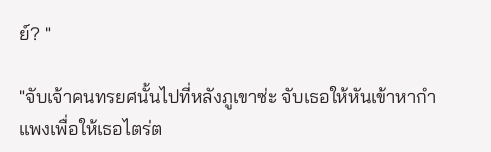ย์? "

"จับเจ้าคนทรยศนั้นไปที่หลังภูเขาซ่ะ จับเธอให้หันเข้าหากำแพงเพื่อให้เธอไตร่ต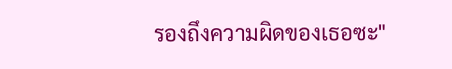รองถึงความผิดของเธอซะ"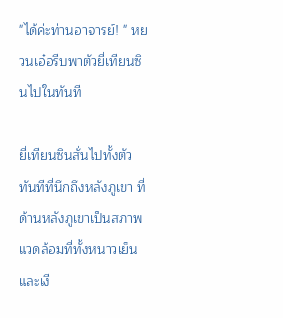"ได้ค่ะท่านอาจารย์! " หยวนเอ๋อรีบพาตัวยี่เทียนซินไปในทันที

ยี่เทียนซินสั่นไปทั้งตัวทันทีที่นึกถึงหลังภูเขา ที่ด้านหลังภูเขาเป็นสภาพแวดล้อมที่ทั้งหนาวเย็นและเงี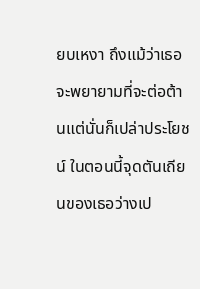ยบเหงา ถึงแม้ว่าเธอจะพยายามที่จะต่อต้านแต่นั่นก็เปล่าประโยชน์ ในตอนนี้จุดตันเถียนของเธอว่างเป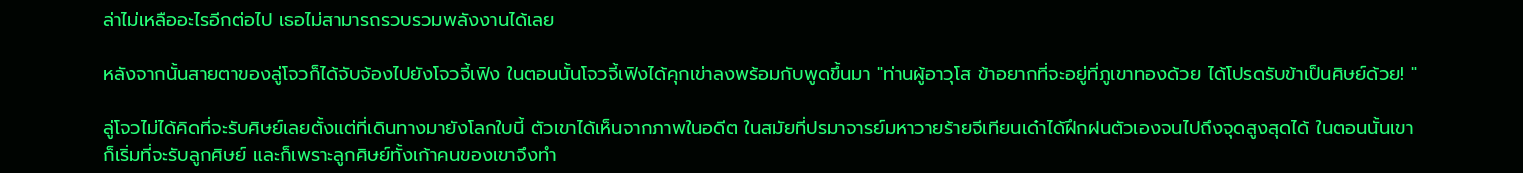ล่าไม่เหลืออะไรอีกต่อไป เธอไม่สามารถรวบรวมพลังงานได้เลย

หลังจากนั้นสายตาของลู่โจวก็ได้จับจ้องไปยังโจวจี้เฟิง ในตอนนั้นโจวจี้เฟิงได้คุกเข่าลงพร้อมกับพูดขึ้นมา "ท่านผู้อาวุโส ข้าอยากที่จะอยู่ที่ภูเขาทองด้วย ได้โปรดรับข้าเป็นศิษย์ด้วย! "

ลู่โจวไม่ได้คิดที่จะรับศิษย์เลยตั้งแต่ที่เดินทางมายังโลกใบนี้ ตัวเขาได้เห็นจากภาพในอดีต ในสมัยที่ปรมาจารย์มหาวายร้ายจีเทียนเด๋าได้ฝึกฝนตัวเองจนไปถึงจุดสูงสุดได้ ในตอนนั้นเขาก็เริ่มที่จะรับลูกศิษย์ และก็เพราะลูกศิษย์ทั้งเก้าคนของเขาจึงทำ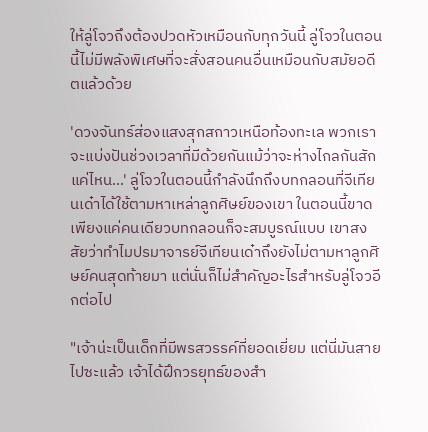ให้ลู่โจวถึงต้องปวดหัวเหมือนกับทุกวันนี้ ลู่โจวในตอนนี้ไม่มีพลังพิเศษที่จะสั่งสอนคนอื่นเหมือนกับสมัยอดีตแล้วด้วย

'ดวงจันทร์ส่องแสงสุกสกาวเหนือท้องทะเล พวกเราจะแบ่งปันช่วงเวลาที่มีด้วยกันแม้ว่าจะห่างไกลกันสักแค่ไหน...' ลู่โจวในตอนนี้กำลังนึกถึงบทกลอนที่จีเทียนเด๋าได้ใช้ตามหาเหล่าลูกศิษย์ของเขา ในตอนนี้ขาดเพียงแค่คนเดียวบทกลอนก็จะสมบูรณ์แบบ เขาสงสัยว่าทำไมปรมาจารย์จีเทียนเด๋าถึงยังไม่ตามหาลูกศิษย์คนสุดท้ายมา แต่นั่นก็ไม่สำคัญอะไรสำหรับลู่โจวอีกต่อไป

"เจ้าน่ะเป็นเด็กที่มีพรสวรรค์ที่ยอดเยี่ยม แต่นี่มันสายไปซะแล้ว เจ้าได้ฝึกวรยุทธ์ของสำ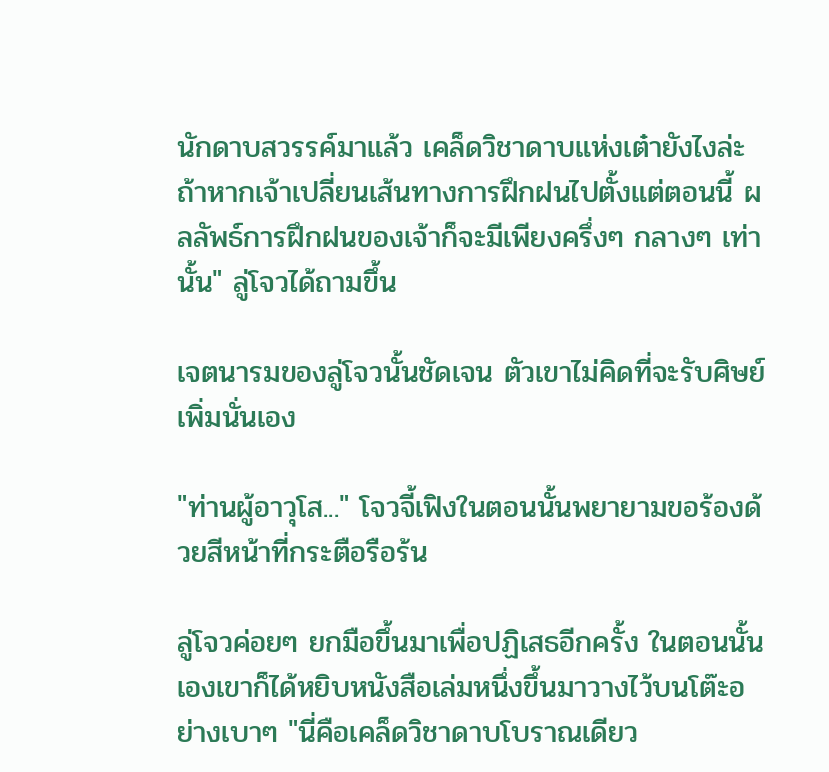นักดาบสวรรค์มาแล้ว เคล็ดวิชาดาบแห่งเต๋ายังไงล่ะ ถ้าหากเจ้าเปลี่ยนเส้นทางการฝึกฝนไปตั้งแต่ตอนนี้ ผลลัพธ์การฝึกฝนของเจ้าก็จะมีเพียงครึ่งๆ กลางๆ เท่านั้น" ลู่โจวได้ถามขึ้น

เจตนารมของลู่โจวนั้นชัดเจน ตัวเขาไม่คิดที่จะรับศิษย์เพิ่มนั่นเอง

"ท่านผู้อาวุโส..." โจวจี้เฟิงในตอนนั้นพยายามขอร้องด้วยสีหน้าที่กระตือรือร้น

ลู่โจวค่อยๆ ยกมือขึ้นมาเพื่อปฏิเสธอีกครั้ง ในตอนนั้นเองเขาก็ได้หยิบหนังสือเล่มหนึ่งขึ้นมาวางไว้บนโต๊ะอย่างเบาๆ "นี่คือเคล็ดวิชาดาบโบราณเดียว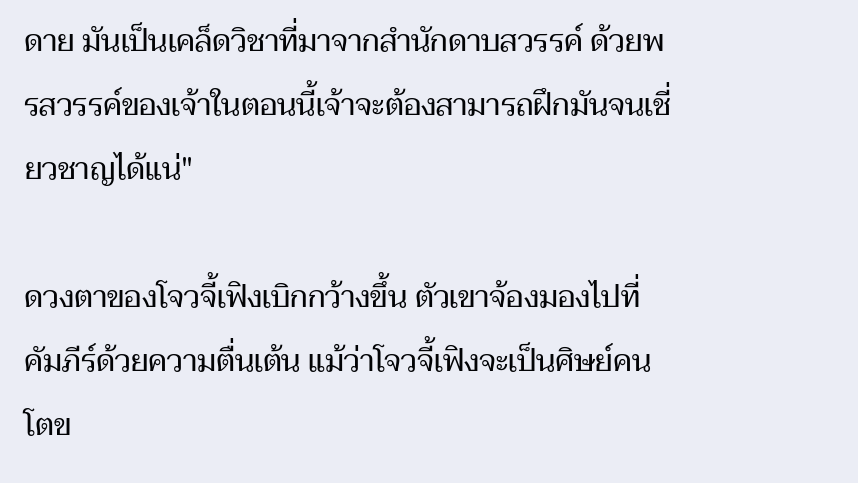ดาย มันเป็นเคล็ดวิชาที่มาจากสำนักดาบสวรรค์ ด้วยพรสวรรค์ของเจ้าในตอนนี้เจ้าจะต้องสามารถฝึกมันจนเชี่ยวชาญได้แน่"

ดวงตาของโจวจี้เฟิงเบิกกว้างขึ้น ตัวเขาจ้องมองไปที่คัมภีร์ด้วยความตื่นเต้น แม้ว่าโจวจี้เฟิงจะเป็นศิษย์คนโตข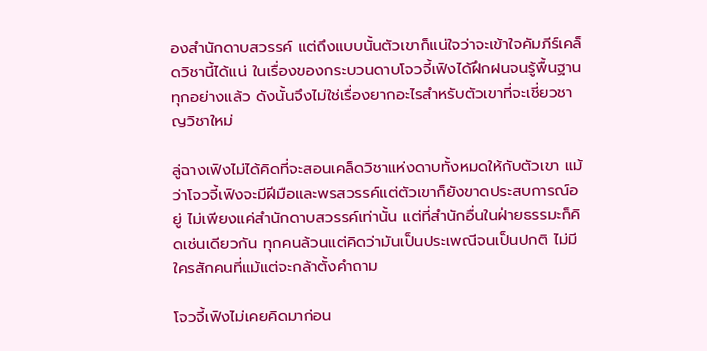องสำนักดาบสวรรค์ แต่ถึงแบบนั้นตัวเขาก็แน่ใจว่าจะเข้าใจคัมภีร์เคล็ดวิชานี้ได้แน่ ในเรื่องของกระบวนดาบโจวจี้เฟิงได้ฝึกฝนจนรู้พื้นฐานทุกอย่างแล้ว ดังนั้นจึงไม่ใช่เรื่องยากอะไรสำหรับตัวเขาที่จะเชี่ยวชาญวิชาใหม่

ลู่ฉางเฟิงไม่ได้คิดที่จะสอนเคล็ดวิชาแห่งดาบทั้งหมดให้กับตัวเขา แม้ว่าโจวจี้เฟิงจะมีฝีมือและพรสวรรค์แต่ตัวเขาก็ยังขาดประสบการณ์อยู่ ไม่เพียงแค่สำนักดาบสวรรค์เท่านั้น แต่ที่สำนักอื่นในฝ่ายธรรมะก็คิดเช่นเดียวกัน ทุกคนล้วนแต่คิดว่ามันเป็นประเพณีจนเป็นปกติ ไม่มีใครสักคนที่แม้แต่จะกล้าตั้งคำถาม

โจวจี้เฟิงไม่เคยคิดมาก่อน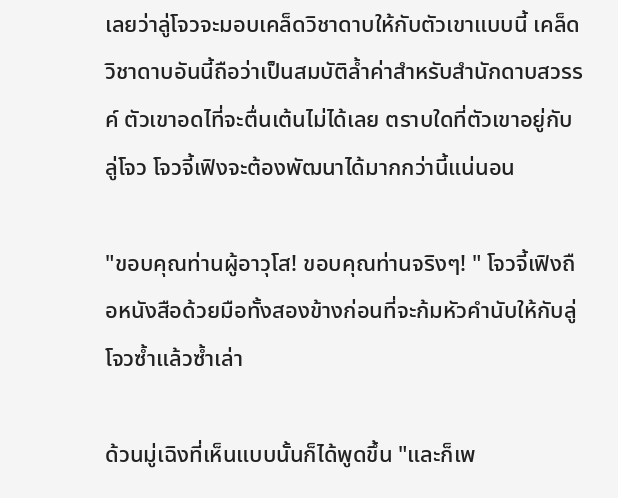เลยว่าลู่โจวจะมอบเคล็ดวิชาดาบให้กับตัวเขาแบบนี้ เคล็ดวิชาดาบอันนี้ถือว่าเป็นสมบัติล้ำค่าสำหรับสำนักดาบสวรรค์ ตัวเขาอดไที่จะตื่นเต้นไม่ได้เลย ตราบใดที่ตัวเขาอยู่กับลู่โจว โจวจี้เฟิงจะต้องพัฒนาได้มากกว่านี้แน่นอน

"ขอบคุณท่านผู้อาวุโส! ขอบคุณท่านจริงๆ! " โจวจี้เฟิงถือหนังสือด้วยมือทั้งสองข้างก่อนที่จะก้มหัวคำนับให้กับลู่โจวซ้ำแล้วซ้ำเล่า

ด้วนมู่เฉิงที่เห็นแบบนั้นก็ได้พูดขึ้น "และก็เพ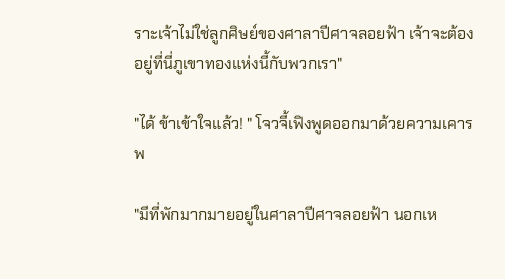ราะเจ้าไม่ใช่ลูกศิษย์ของศาลาปีศาจลอยฟ้า เจ้าจะต้องอยู่ที่นี่ภูเขาทองแห่งนี้กับพวกเรา"

"ได้ ข้าเข้าใจแล้ว! " โจวจี้เฟิงพูดออกมาด้วยความเคารพ

"มีที่พักมากมายอยู่ในศาลาปีศาจลอยฟ้า นอกเห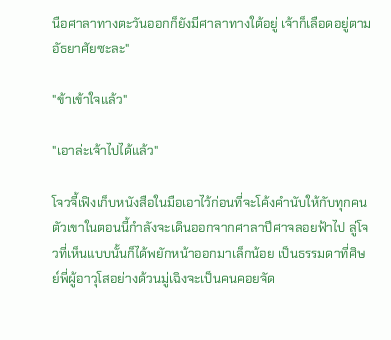นือศาลาทางตะวันออกก็ยังมีศาลาทางใต้อยู่ เจ้าก็เลือดอยู่ตามอัธยาศัยซะละ"

"ข้าเข้าใจแล้ว"

"เอาล่ะเจ้าไปได้แล้ว"

โจวจี้เฟิงเก็บหนังสือในมือเอาไว้ก่อนที่จะโค้งคำนับให้กับทุกคน ตัวเขาในตอนนี้กำลังจะเดินออกจากศาลาปีศาจลอยฟ้าไป ลู่โจวที่เห็นแบบนั้นก็ได้พยักหน้าออกมาเล็กน้อย เป็นธรรมดาที่ศิษย์พี่ผู้อาวุโสอย่างด้วนมู่เฉิงจะเป็นคนคอยจัด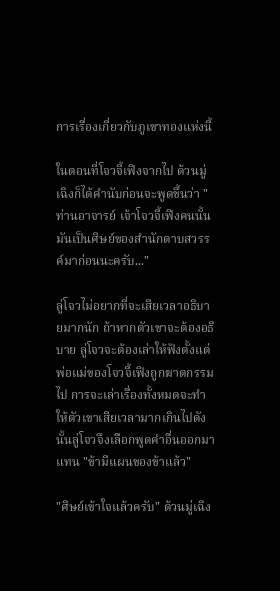การเรื่องเกี่ยวกับภูเขาทองแห่งนี้

ในตอนที่โจวจี้เฟิงจากไป ด้วนมู่เฉิงก็ได้คำนับก่อนจะพูดขึ้นว่า "ท่านอาจารย์ เจ้าโจวจี้เฟิงคนนั้นมันเป็นศิษย์ของสำนักดาบสวรรค์มาก่อนนะครับ..."

ลู่โจวไม่อยากที่จะเสียเวลาอธิบายมากนัก ถ้าหากตัวเขาจะต้องอธิบาย ลู่โจวจะต้องเล่าให้ฟังตั้งแต่พ่อแม่ของโจวจี้เฟิงถูกฆาตกรรมไป การจะเล่าเรื่องทั้งหมดจะทำให้ตัวเขาเสียเวลามากเกินไปดังนั้นลู่โจวจึงเลือกพูดคำอื่นออกมาแทน "ข้ามีแผนของข้าแล้ว"

"ศิษย์เข้าใจแล้วครับ" ด้วนมู่เฉิง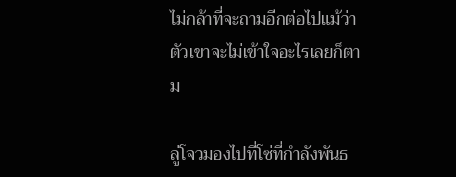ไม่กล้าที่จะถามอีกต่อไปแม้ว่าตัวเขาจะไม่เข้าใจอะไรเลยก็ตาม

ลู่โจวมองไปที่โซ่ที่กำลังพันธ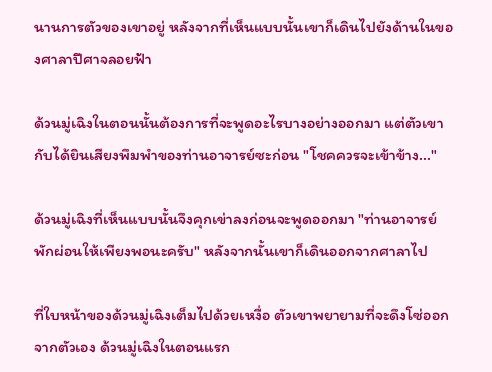นานการตัวของเขาอยู่ หลังจากที่เห็นแบบนั้นเขาก็เดินไปยังด้านในของศาลาปีศาจลอยฟ้า

ด้วนมู่เฉิงในตอนนั้นต้องการที่จะพูดอะไรบางอย่างออกมา แต่ตัวเขากับได้ยินเสียงพึมพำของท่านอาจารย์ซะก่อน "โชคควรจะเข้าข้าง..."

ด้วนมู่เฉิงที่เห็นแบบนั้นจึงคุกเข่าลงก่อนจะพูดออกมา "ท่านอาจารย์พักผ่อนให้เพียงพอนะครับ" หลังจากนั้นเขาก็เดินออกจากศาลาไป

ที่ใบหน้าของด้วนมู่เฉิงเต็มไปด้วยเหงื่อ ตัวเขาพยายามที่จะดึงโซ่ออกจากตัวเอง ด้วนมู่เฉิงในตอนแรก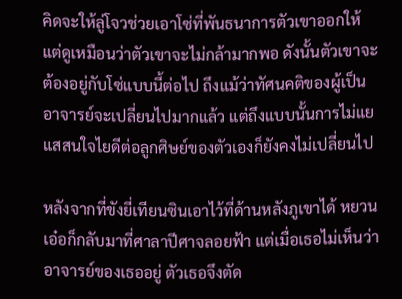คิดจะให้ลู่โจวช่วยเอาโซ่ที่พันธนาการตัวเขาออกให้ แต่ดูเหมือนว่าตัวเขาจะไม่กล้ามากพอ ดังนั้นตัวเขาจะต้องอยู่กับโซ่แบบนี้ต่อไป ถึงแม้ว่าทัศนคติของผู้เป็นอาจารย์จะเปลี่ยนไปมากแล้ว แต่ถึงแบบนั้นการไม่แยแสสนใจไยดีต่อลูกศิษย์ของตัวเองก็ยังคงไม่เปลี่ยนไป

หลังจากที่ขังยี่เทียนซินเอาไว้ที่ด้านหลังภูเขาได้ หยวนเอ๋อก็กลับมาที่ศาลาปีศาจลอยฟ้า แต่เมื่อเธอไม่เห็นว่าอาจารย์ของเธออยู่ ตัวเธอจึงตัด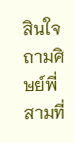สินใจถามศิษย์พี่สามที่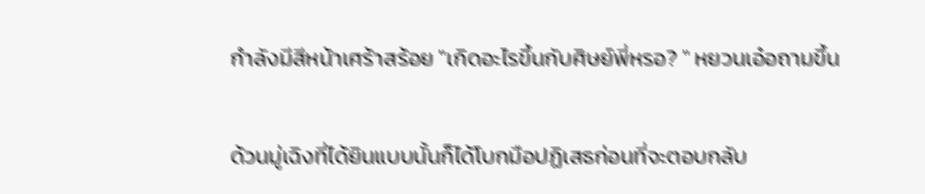กำลังมีสีหน้าเศร้าสร้อย "เกิดอะไรขึ้นกับศิษย์พี่หรอ? " หยวนเอ๋อถามขึ้น

ด้วนมู่เฉิงที่ได้ยินแบบนั้นก็ได้โบกมือปฏิเสธก่อนที่จะตอบกลับ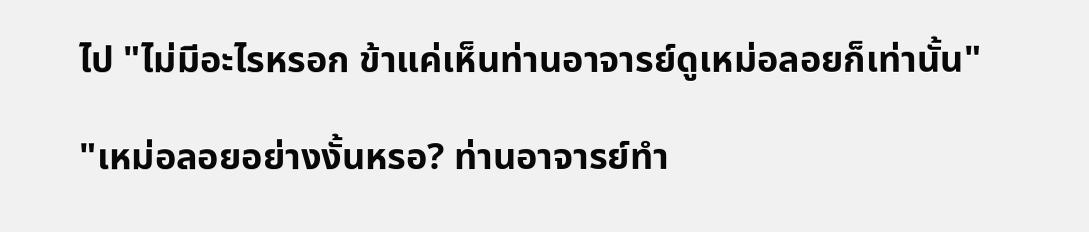ไป "ไม่มีอะไรหรอก ข้าแค่เห็นท่านอาจารย์ดูเหม่อลอยก็เท่านั้น"

"เหม่อลอยอย่างงั้นหรอ? ท่านอาจารย์ทำ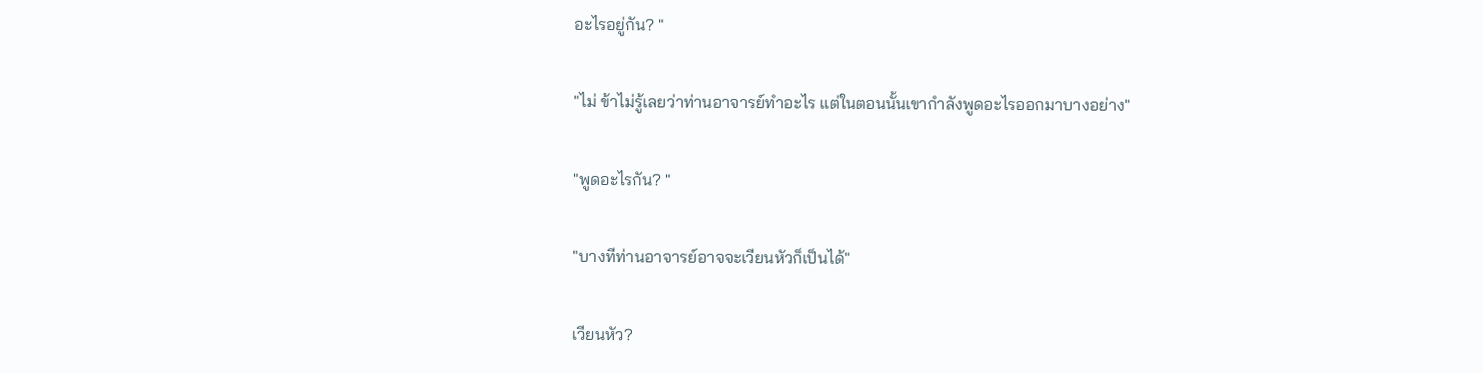อะไรอยู่กัน? "

"ไม่ ข้าไม่รู้เลยว่าท่านอาจารย์ทำอะไร แต่ในตอนนั้นเขากำลังพูดอะไรออกมาบางอย่าง"

"พูดอะไรกัน? "

"บางทีท่านอาจารย์อาจจะเวียนหัวก็เป็นได้"

เวียนหัว?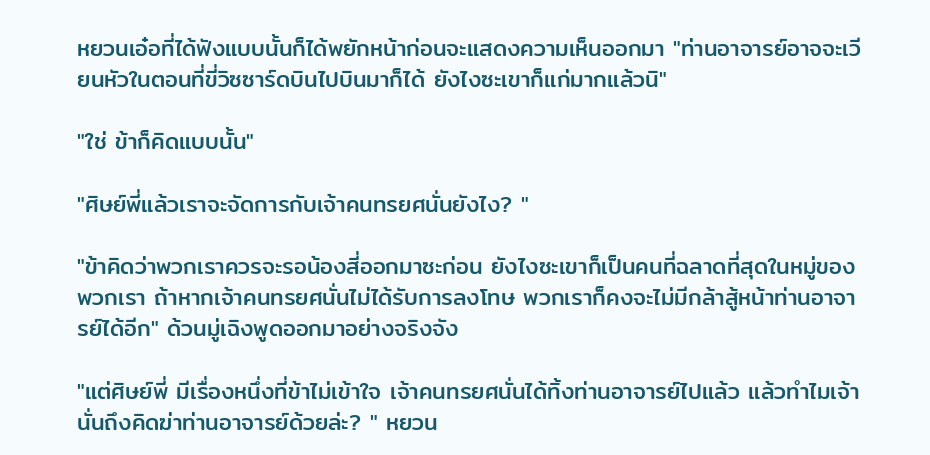หยวนเอ๋อที่ได้ฟังแบบนั้นก็ได้พยักหน้าก่อนจะแสดงความเห็นออกมา "ท่านอาจารย์อาจจะเวียนหัวในตอนที่ขี่วิซซาร์ดบินไปบินมาก็ได้ ยังไงซะเขาก็แก่มากแล้วนิ"

"ใช่ ข้าก็คิดแบบนั้น"

"ศิษย์พี่แล้วเราจะจัดการกับเจ้าคนทรยศนั่นยังไง? "

"ข้าคิดว่าพวกเราควรจะรอน้องสี่ออกมาซะก่อน ยังไงซะเขาก็เป็นคนที่ฉลาดที่สุดในหมู่ของพวกเรา ถ้าหากเจ้าคนทรยศนั่นไม่ได้รับการลงโทษ พวกเราก็คงจะไม่มีกล้าสู้หน้าท่านอาจารย์ได้อีก" ด้วนมู่เฉิงพูดออกมาอย่างจริงจัง

"แต่ศิษย์พี่ มีเรื่องหนึ่งที่ข้าไม่เข้าใจ เจ้าคนทรยศนั่นได้ทิ้งท่านอาจารย์ไปแล้ว แล้วทำไมเจ้านั่นถึงคิดฆ่าท่านอาจารย์ด้วยล่ะ? " หยวน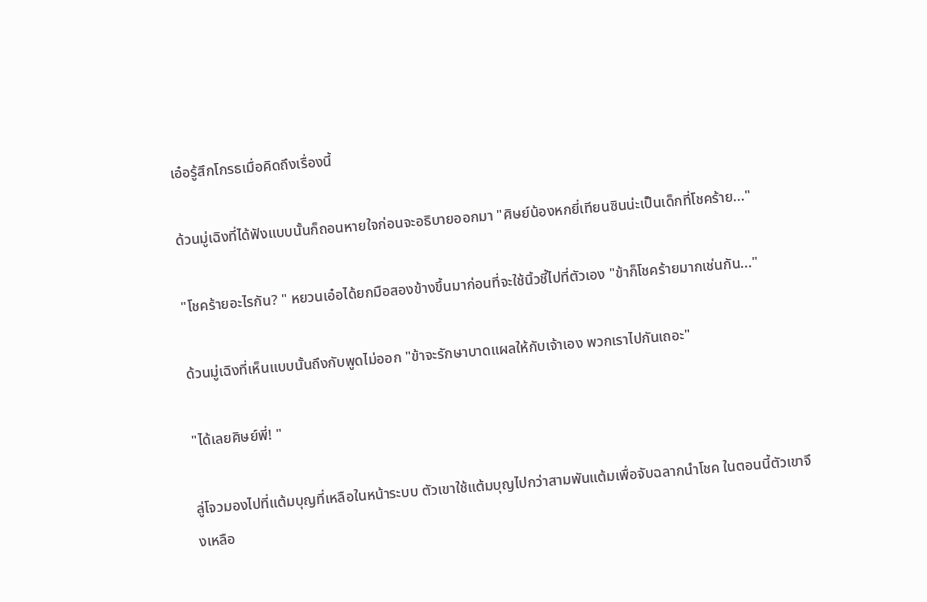เอ๋อรู้สึกโกรธเมื่อคิดถึงเรื่องนี้

ด้วนมู่เฉิงที่ได้ฟังแบบนั้นก็ถอนหายใจก่อนจะอธิบายออกมา "ศิษย์น้องหกยี่เทียนซินน่ะเป็นเด็กที่โชคร้าย..."

"โชคร้ายอะไรกัน? " หยวนเอ๋อได้ยกมือสองข้างขึ้นมาก่อนที่จะใช้นิ้วชี้ไปที่ตัวเอง "ข้าก็โชคร้ายมากเช่นกัน..."

ด้วนมู่เฉิงที่เห็นแบบนั้นถึงกับพูดไม่ออก "ข้าจะรักษาบาดแผลให้กับเจ้าเอง พวกเราไปกันเถอะ"

"ได้เลยศิษย์พี่! "

ลู่โจวมองไปที่แต้มบุญที่เหลือในหน้าระบบ ตัวเขาใช้แต้มบุญไปกว่าสามพันแต้มเพื่อจับฉลากนำโชค ในตอนนี้ตัวเขาจึงเหลือ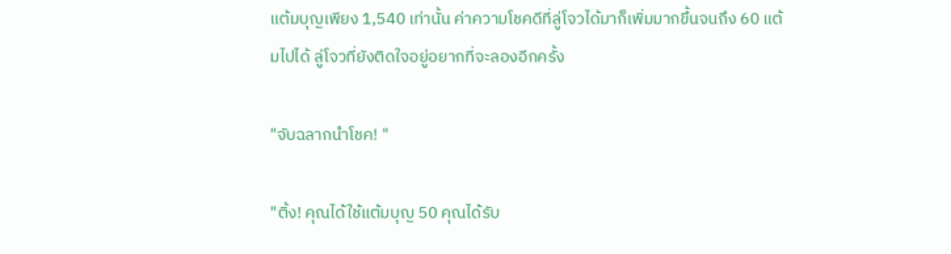แต้มบุญเพียง 1,540 เท่านั้น ค่าความโชคดีที่ลู่โจวได้มาก็เพิ่มมากขึ้นจนถึง 60 แต้มไปได้ ลู่โจวที่ยังติดใจอยู่อยากที่จะลองอีกครั้ง

"จับฉลากนำโชค! "

"ติ้ง! คุณได้ใช้แต้มบุญ 50 คุณได้รับ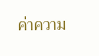ค่าความ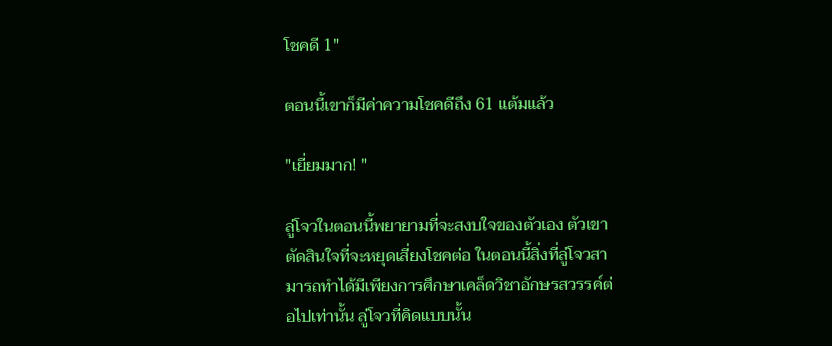โชคดี 1"

ตอนนี้เขาก็มีค่าความโชคดีถึง 61 แต้มแล้ว

"เยี่ยมมาก! "

ลู่โจวในตอนนี้พยายามที่จะสงบใจของตัวเอง ตัวเขาตัดสินใจที่จะหยุดเสี่ยงโชคต่อ ในตอนนี้สิ่งที่ลู่โจวสามารถทำได้มีเพียงการศึกษาเคล็ดวิชาอักษรสวรรค์ต่อไปเท่านั้น ลู่โจวที่คิดแบบนั้น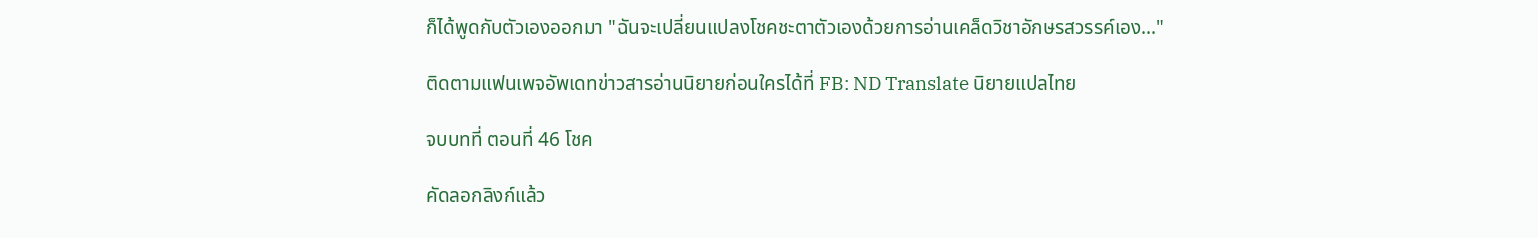ก็ได้พูดกับตัวเองออกมา "ฉันจะเปลี่ยนแปลงโชคชะตาตัวเองด้วยการอ่านเคล็ดวิชาอักษรสวรรค์เอง..."

ติดตามแฟนเพจอัพเดทข่าวสารอ่านนิยายก่อนใครได้ที่ FB: ND Translate นิยายแปลไทย

จบบทที่ ตอนที่ 46 โชค

คัดลอกลิงก์แล้ว